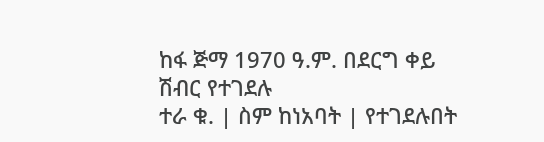ከፋ ጅማ 1970 ዓ.ም. በደርግ ቀይ ሽብር የተገደሉ
ተራ ቁ. | ስም ከነአባት | የተገደሉበት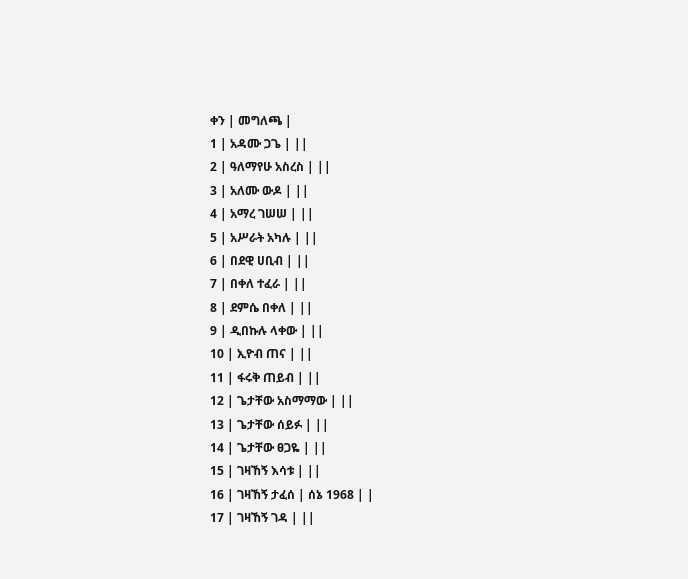ቀን | መግለጫ |
1 | አዳሙ ጋጌ | ||
2 | ዓለማየሁ አስረስ | ||
3 | አለሙ ውዶ | ||
4 | አማረ ገሠሠ | ||
5 | አሥራት አካሉ | ||
6 | በደዊ ሀቢብ | ||
7 | በቀለ ተፈራ | ||
8 | ደምሴ በቀለ | ||
9 | ዲበኩሉ ላቀው | ||
10 | ኢዮብ ጠና | ||
11 | ፋሩቅ ጠይብ | ||
12 | ጌታቸው አስማማው | ||
13 | ጌታቸው ሰይፉ | ||
14 | ጌታቸው ፀጋዬ | ||
15 | ገዛኸኝ እሳቱ | ||
16 | ገዛኸኝ ታፈሰ | ሰኔ 1968 | |
17 | ገዛኸኝ ገዳ | ||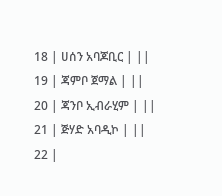18 | ሀሰን አባጆቢር | ||
19 | ጃምቦ ጀማል | ||
20 | ጃንቦ ኢብራሂም | ||
21 | ጅሃድ አባዲኮ | ||
22 |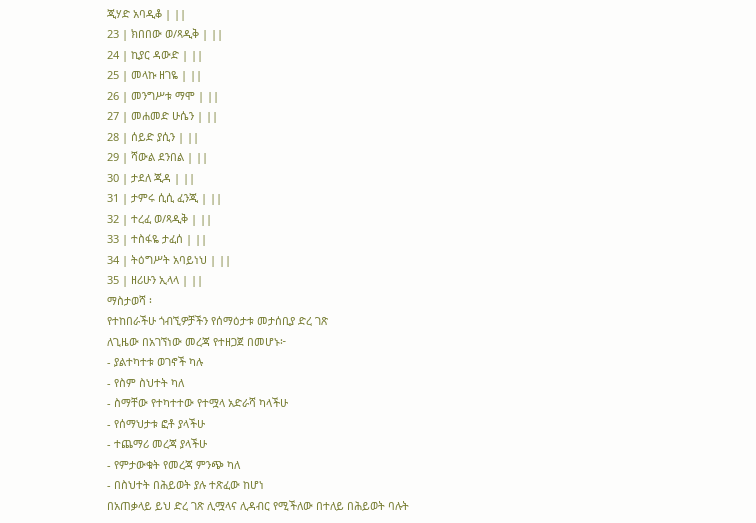ጂሃድ አባዲቆ | ||
23 | ክበበው ወ/ጻዲቅ | ||
24 | ኪያር ዳውድ | ||
25 | መላኩ ዘገዬ | ||
26 | መንግሥቱ ማሞ | ||
27 | መሐመድ ሁሴን | ||
28 | ሰይድ ያሲን | ||
29 | ሻውል ደንበል | ||
30 | ታደለ ጂዳ | ||
31 | ታምሩ ሲሲ ፈንጂ | ||
32 | ተረፈ ወ/ጻዲቅ | ||
33 | ተስፋዬ ታፈሰ | ||
34 | ትዕግሥት አባይነህ | ||
35 | ዘሪሁን ኢላላ | ||
ማስታወሻ ፡
የተከበራችሁ ጎብኚዎቻችን የሰማዕታቱ መታሰቢያ ድረ ገጽ
ለጊዜው በአገኘነው መረጃ የተዘጋጀ በመሆኑ፦
- ያልተካተቱ ወገኖች ካሉ
- የስም ስህተት ካለ
- ስማቸው የተካተተው የተሟላ አድራሻ ካላችሁ
- የሰማህታቱ ፎቶ ያላችሁ
- ተጨማሪ መረጃ ያላችሁ
- የምታውቁት የመረጃ ምንጭ ካለ
- በስህተት በሕይወት ያሉ ተጽፈው ከሆነ
በአጠቃላይ ይህ ድረ ገጽ ሊሟላና ሊዳብር የሚችለው በተለይ በሕይወት ባሉት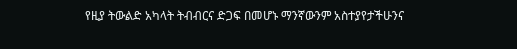የዚያ ትውልድ አካላት ትብብርና ድጋፍ በመሆኑ ማንኛውንም አስተያየታችሁንና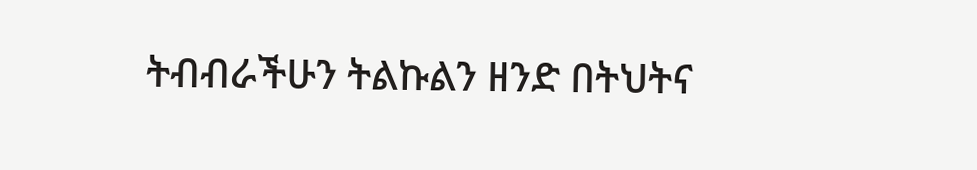ትብብራችሁን ትልኩልን ዘንድ በትህትና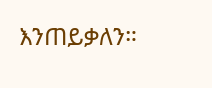እንጠይቃለን።